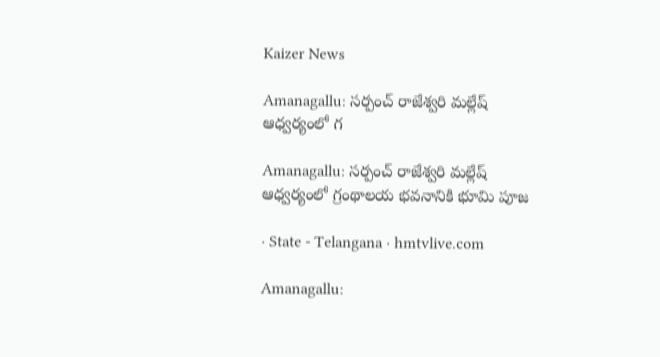Kaizer News

Amanagallu: సర్పంచ్ రాజేశ్వరి మల్లేష్ ఆధ్వర్యంలో గ

Amanagallu: సర్పంచ్ రాజేశ్వరి మల్లేష్ ఆధ్వర్యంలో గ్రంథాలయ భవనానికి భూమి పూజ

· State - Telangana · hmtvlive.com

Amanagallu: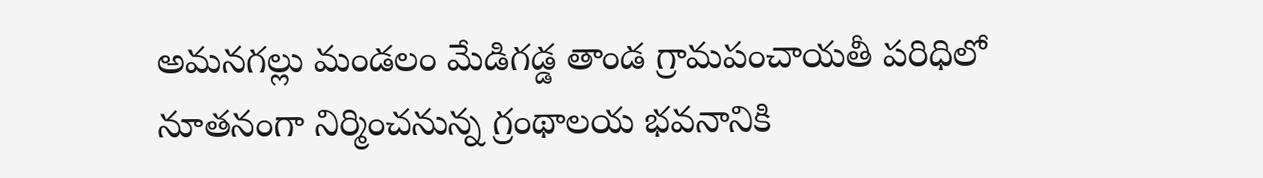అమనగల్లు మండలం మేడిగడ్డ తాండ గ్రామపంచాయతీ పరిధిలో నూతనంగా నిర్మించనున్న గ్రంథాలయ భవనానికి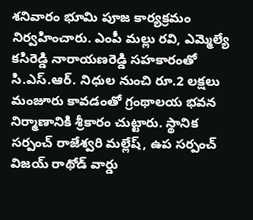శనివారం భూమి పూజ కార్యక్రమం నిర్వహించారు. ఎంపీ మల్లు రవి, ఎమ్మెల్యే కసిరెడ్డి నారాయణరెడ్డి సహకారంతో సి.ఎస్.ఆర్. నిధుల నుంచి రూ.2 లక్షలు మంజూరు కావడంతో గ్రంథాలయ భవన నిర్మాణానికి శ్రీకారం చుట్టారు. స్థానిక సర్పంచ్ రాజేశ్వరి మల్లేష్, ఉప సర్పంచ్ విజయ్ రాథోడ్ వార్డు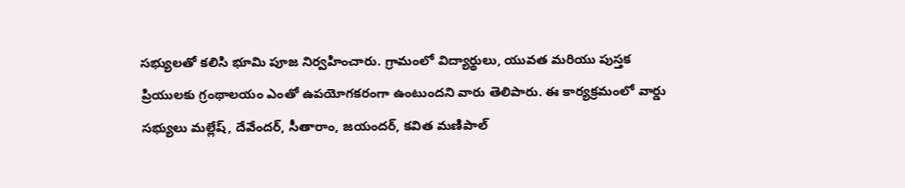సభ్యులతో కలిసి భూమి పూజ నిర్వహించారు. గ్రామంలో విద్యార్థులు, యువత మరియు పుస్తక ప్రియులకు గ్రంథాలయం ఎంతో ఉపయోగకరంగా ఉంటుందని వారు తెలిపారు. ఈ కార్యక్రమంలో వార్డు సభ్యులు మల్లేష్, దేవేందర్, సీతారాం, జయందర్, కవిత మణిపాల్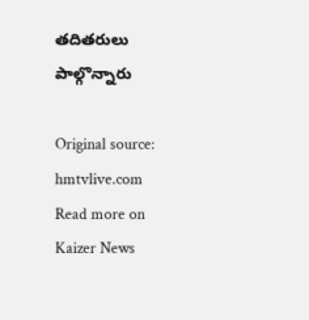తదితరులు పాల్గొన్నారు

Original source: hmtvlive.com
Read more on Kaizer News